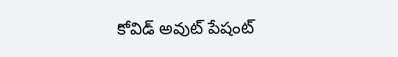కోవిడ్ అవుట్ పేషంట్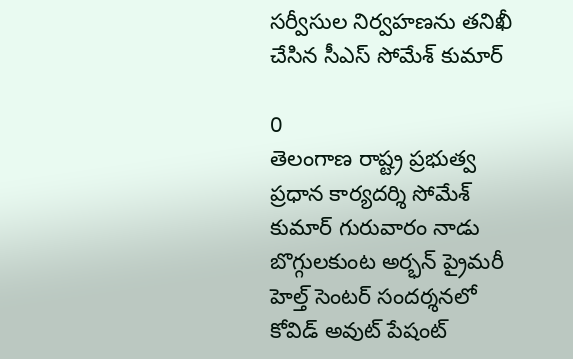సర్వీసుల నిర్వహణను తనిఖీ చేసిన సీఎస్ సోమేశ్ కుమార్

0
తెలంగాణ రాష్ట్ర ప్రభుత్వ ప్రధాన కార్యదర్శి సోమేశ్ కుమార్ గురువారం నాడు బొగ్గులకుంట అర్భన్ ప్రైమరీ హెల్త్ సెంటర్ సందర్శనలో కోవిడ్ అవుట్ పేషంట్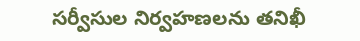సర్వీసుల నిర్వహణలను తనిఖీ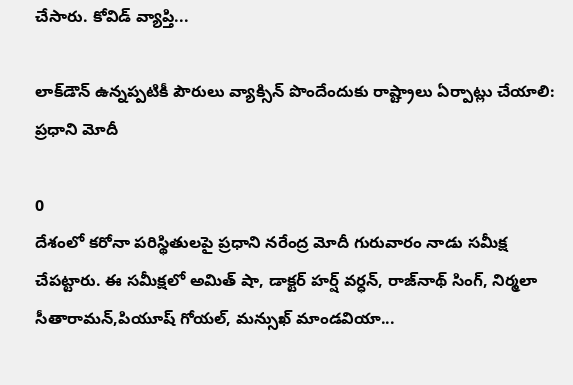చేసారు. కోవిడ్ వ్యాప్తి...

లాక్‌డౌన్‌ ఉన్నప్పటికీ పౌరులు వ్యాక్సిన్ పొందేందుకు రాష్ట్రాలు ఏర్పాట్లు చేయాలి: ప్రధాని మోదీ

0
దేశంలో కరోనా పరిస్థితులపై ప్రధాని నరేంద్ర మోదీ గురువారం నాడు సమీక్ష చేపట్టారు. ఈ సమీక్షలో అమిత్ షా, డాక్టర్ హర్ష్ వర్ధన్, రాజ్‌నాథ్ సింగ్, నిర్మలా సీతారామన్,పియూష్ గోయల్, మన్సుఖ్ మాండవియా...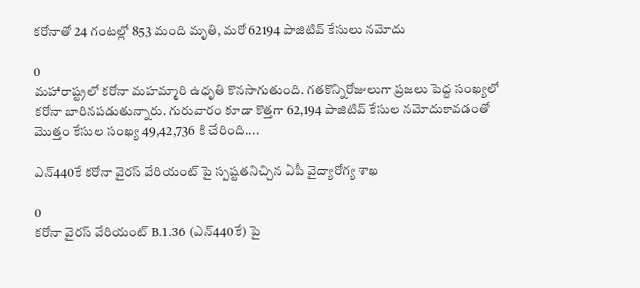కరోనాతో 24 గంటల్లో 853 మంది మృతి, మరో 62194 పాజిటివ్ కేసులు నమోదు

0
మహారాష్ట్రలో కరోనా మహమ్మారి ఉధృతి కొనసాగుతుంది. గతకొన్నిరోజులుగా ప్రజలు పెద్ద సంఖ్యలో కరోనా బారినపడుతున్నారు. గురువారం కూడా కొత్తగా 62,194 పాజిటివ్ కేసుల నమోదుకావడంతో మొత్తం కేసుల సంఖ్య 49,42,736 కి చేరింది....

ఎన్‌440కే కరోనా వైరస్‌ వేరియంట్ పై స్పష్టతనిచ్చిన ఏపీ వైద్యారోగ్య శాఖ

0
కరోనా వైరస్ వేరియంట్ B.1.36 (ఎన్‌440కే) పై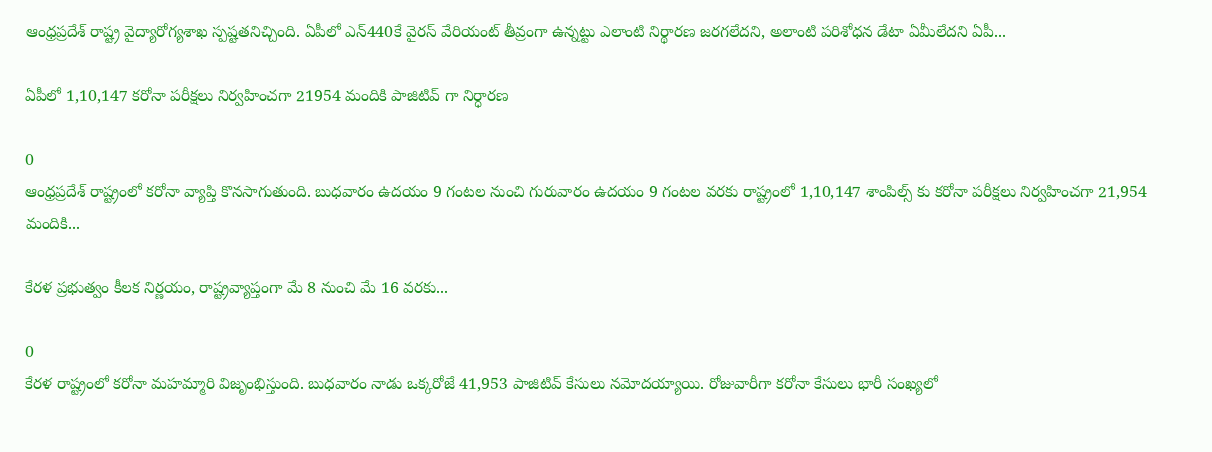ఆంధ్రప్రదేశ్ రాష్ట్ర వైద్యారోగ్యశాఖ స్పష్టతనిచ్చింది. ఏపీలో ఎన్‌440కే వైరస్‌ వేరియంట్ తీవ్రంగా ఉన్నట్టు ఎలాంటి నిర్థారణ జరగలేదని, అలాంటి పరిశోధన డేటా ఏమీలేదని ఏపీ...

ఏపీలో 1,10,147 కరోనా పరీక్షలు నిర్వహించగా 21954 మందికి పాజిటివ్ గా నిర్ధారణ

0
ఆంధ్రప్రదేశ్ రాష్ట్రంలో కరోనా వ్యాప్తి కొనసాగుతుంది. బుధవారం ఉదయం 9 గంటల నుంచి గురువారం ఉదయం 9 గంటల వరకు రాష్ట్రంలో 1,10,147 శాంపిల్స్ కు కరోనా పరీక్షలు నిర్వహించగా 21,954 మందికి...

కేరళ ప్రభుత్వం కీలక నిర్ణయం, రాష్ట్రవ్యాప్తంగా మే 8 నుంచి మే 16 వరకు...

0
కేరళ రాష్ట్రంలో కరోనా మహమ్మారి విజృంభిస్తుంది. బుధవారం నాడు ఒక్కరోజే 41,953 పాజిటివ్ కేసులు నమోదయ్యాయి. రోజువారీగా కరోనా కేసులు భారీ సంఖ్యలో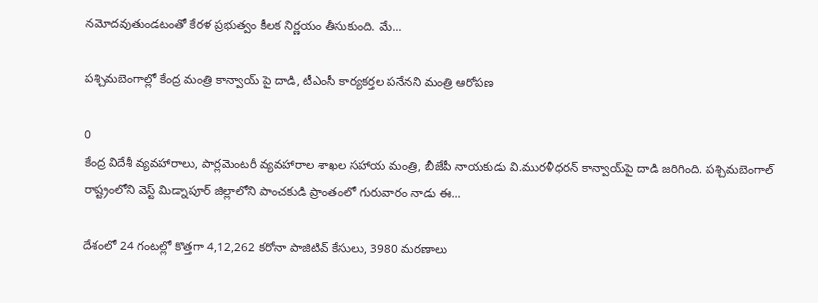నమోదవుతుండటంతో కేరళ ప్రభుత్వం కీలక నిర్ణయం తీసుకుంది. మే...

పశ్చిమబెంగాల్లో కేంద్ర మంత్రి కాన్వాయ్ పై దాడి, టీఎంసీ కార్యకర్తల పనేనని మంత్రి ఆరోపణ

0
కేంద్ర విదేశీ వ్యవహారాలు, పార్లమెంటరీ వ్యవహారాల శాఖల సహాయ మంత్రి, బీజేపీ నాయకుడు వి.మురళీధరన్ కాన్వాయ్‌పై దాడి జరిగింది. పశ్చిమబెంగాల్ రాష్ట్రంలోని వెస్ట్ మిడ్నాపూర్ జిల్లాలోని పాంచకుడి ప్రాంతంలో గురువారం నాడు ఈ...

దేశంలో 24 గంటల్లో కొత్తగా 4,12,262 కరోనా పాజిటివ్ కేసులు, 3980 మరణాలు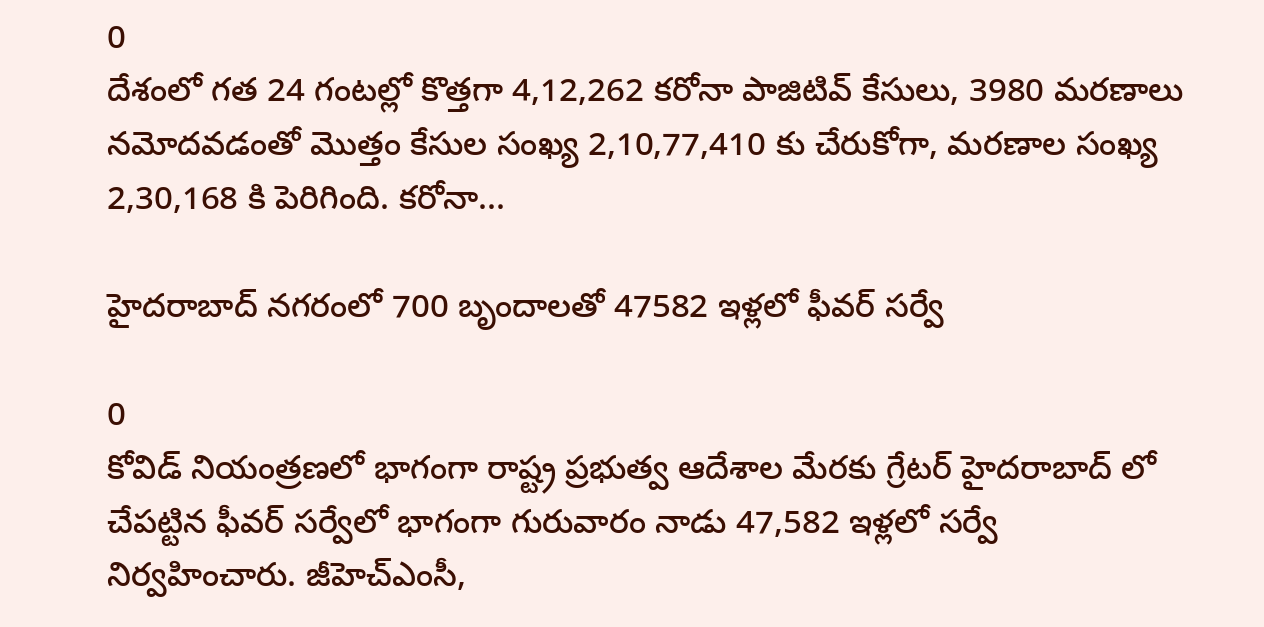0
దేశంలో గత 24 గంటల్లో కొత్తగా 4,12,262 కరోనా పాజిటివ్ కేసులు, 3980 మరణాలు నమోదవడంతో మొత్తం కేసుల సంఖ్య 2,10,77,410 కు చేరుకోగా, మరణాల సంఖ్య 2,30,168 కి పెరిగింది. కరోనా...

హైదరాబాద్ నగరంలో 700 బృందాలతో 47582 ఇళ్లలో ఫీవర్ సర్వే

0
కోవిడ్ నియంత్రణలో భాగంగా రాష్ట్ర ప్రభుత్వ ఆదేశాల మేరకు గ్రేటర్ హైదరాబాద్ లో చేపట్టిన ఫీవర్ సర్వేలో భాగంగా గురువారం నాడు 47,582 ఇళ్లలో సర్వే నిర్వహించారు. జీహెచ్ఎంసీ,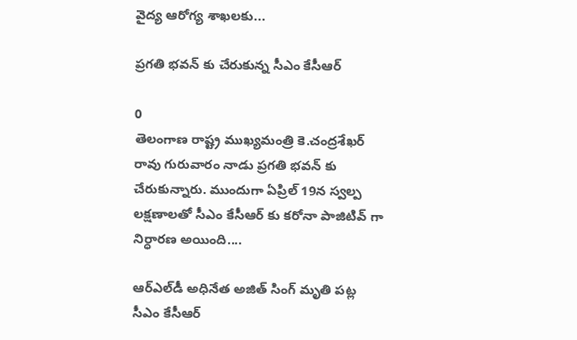వైద్య ఆరోగ్య శాఖలకు...

ప్రగతి భవన్‌ కు చేరుకున్న సీఎం కేసీఆర్‌

0
తెలంగాణ రాష్ట్ర ముఖ్యమంత్రి కె.చంద్రశేఖర్ రావు గురువారం నాడు ప్రగతి భవన్ కు చేరుకున్నారు. ముందుగా ఏప్రిల్ 19న స్వల్ప లక్షణాలతో సీఎం కేసీఆర్ కు కరోనా పాజిటివ్ గా నిర్ధారణ అయింది....

ఆర్‌ఎల్‌డీ అధినేత అజిత్‌ సింగ్‌ మృతి పట్ల సీఎం కేసీఆర్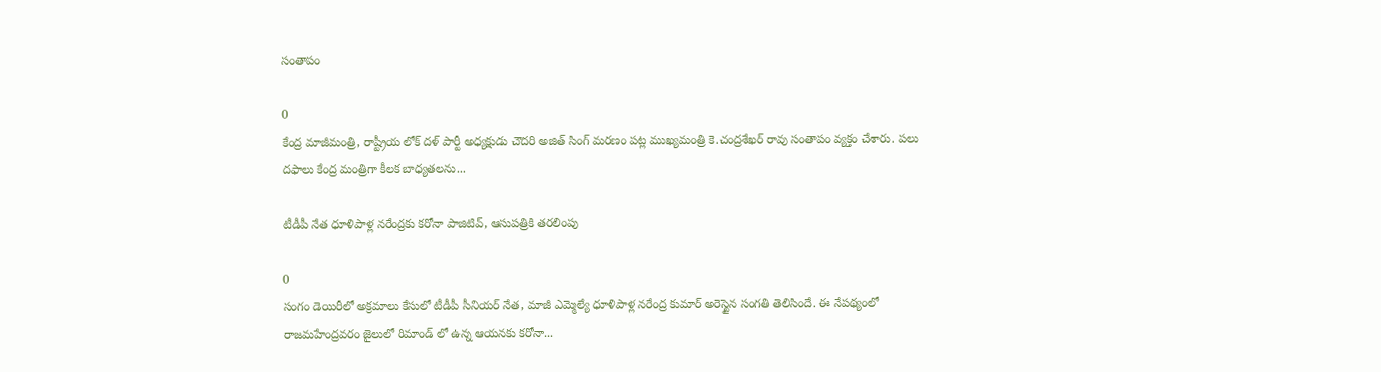సంతాపం

0
కేంద్ర మాజీమంత్రి, రాష్ట్రీయ లోక్ దళ్ పార్టీ అధ్యక్షుడు చౌదరి అజిత్ సింగ్ మరణం పట్ల ముఖ్యమంత్రి కె.చంద్రశేఖర్ రావు సంతాపం వ్యక్తం చేశారు. పలు దఫాలు కేంద్ర మంత్రిగా కీలక బాధ్యతలను...

టీడీపీ నేత ధూళిపాళ్ల నరేంద్రకు కరోనా పాజిటివ్, ఆసుపత్రికి తరలింపు

0
సంగం డెయిరీలో అక్రమాలు కేసులో టీడీపీ సీనియర్ నేత, మాజీ ఎమ్మెల్యే ధూళిపాళ్ల నరేంద్ర కుమార్ అరెస్టైన సంగతి తెలిసిందే. ఈ నేపథ్యంలో రాజమహేంద్రవరం జైలులో రిమాండ్ లో ఉన్న ఆయనకు కరోనా...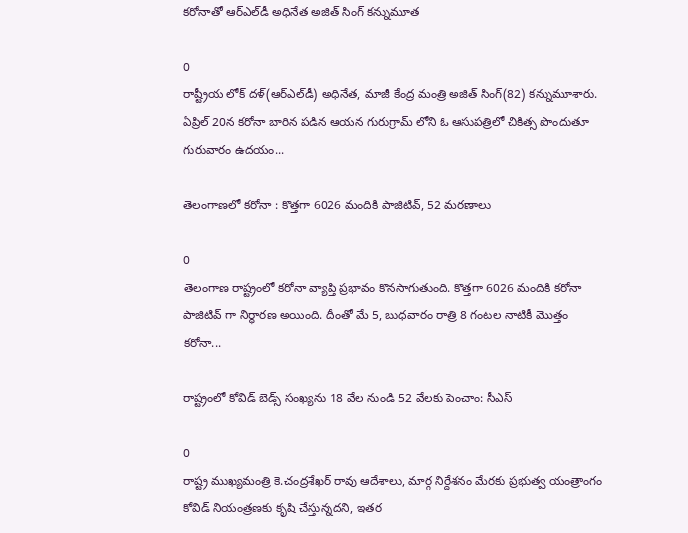కరోనాతో ఆర్‌ఎల్‌డీ అధినేత అజిత్‌ సింగ్‌ కన్నుమూత

0
రాష్ట్రీయ లోక్‌ దళ్‌(ఆర్‌ఎల్‌డీ) అధినేత, మాజీ కేంద్ర మంత్రి అజిత్‌ సింగ్‌(82) కన్నుమూశారు. ఏప్రిల్ 20న కరోనా బారిన పడిన ఆయన గురుగ్రామ్ లోని ఓ ఆసుపత్రిలో చికిత్స పొందుతూ గురువారం ఉదయం...

తెలంగాణలో కరోనా : కొత్తగా 6026 మందికి పాజిటివ్, 52 మరణాలు

0
తెలంగాణ రాష్ట్రంలో కరోనా వ్యాప్తి ప్రభావం కొనసాగుతుంది. కొత్తగా 6026 మందికి కరోనా పాజిటివ్ గా నిర్ధారణ అయింది. దీంతో మే 5, బుధవారం రాత్రి 8 గంటల నాటికీ మొత్తం కరోనా...

రాష్ట్రంలో కోవిడ్ బెడ్స్ సంఖ్యను 18 వేల నుండి 52 వేలకు పెంచాం: సీఎస్

0
రాష్ట్ర ముఖ్యమంత్రి కె.చంద్రశేఖర్ రావు ఆదేశాలు, మార్గ నిర్దేశనం మేరకు ప్రభుత్వ యంత్రాంగం కోవిడ్ నియంత్రణకు కృషి చేస్తున్నదని, ఇతర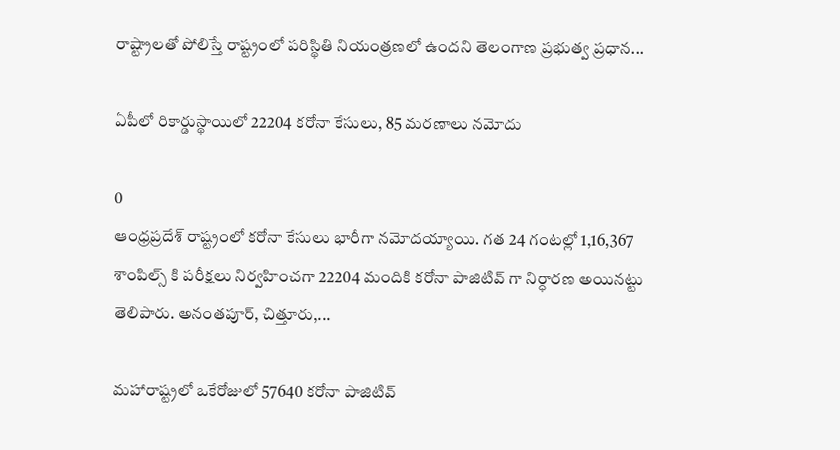రాష్ట్రాలతో పోలిస్తే రాష్ట్రంలో పరిస్థితి నియంత్రణలో ఉందని తెలంగాణ ప్రభుత్వ ప్రధాన...

ఏపీలో రికార్డుస్థాయిలో 22204 కరోనా కేసులు, 85 మరణాలు నమోదు

0
ఆంధ్రప్రదేశ్ రాష్ట్రంలో కరోనా కేసులు భారీగా నమోదయ్యాయి. గత 24 గంటల్లో 1,16,367 శాంపిల్స్ కి పరీక్షలు నిర్వహించగా 22204 మందికి కరోనా పాజిటివ్ గా నిర్ధారణ అయినట్టు తెలిపారు. అనంతపూర్, చిత్తూరు,...

మహారాష్ట్రలో ఒకేరోజులో 57640 కరోనా పాజిటివ్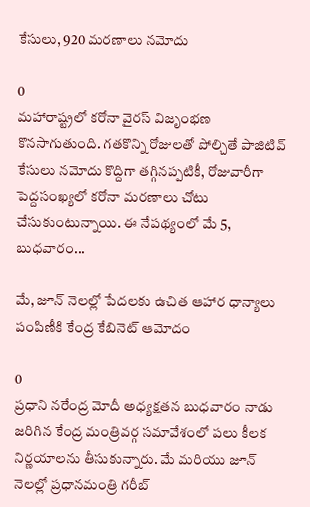కేసులు, 920 మరణాలు నమోదు

0
మహారాష్ట్రలో కరోనా వైరస్ విజృంభణ కొనసాగుతుంది. గతకొన్ని రోజులతో పోల్చితే పాజిటివ్ కేసులు నమోదు కొద్దిగా తగ్గినప్పటికీ, రోజువారీగా పెద్దసంఖ్యలో కరోనా మరణాలు చోటు చేసుకుంటున్నాయి. ఈ నేపథ్యంలో మే 5, బుధవారం...

మే, జూన్ నెలల్లో పేదలకు ఉచిత ఆహార ధాన్యాలు పంపిణీకి కేంద్ర కేబినెట్ ఆమోదం

0
ప్రధాని నరేంద్ర మోదీ అధ్యక్షతన బుధవారం నాడు జరిగిన కేంద్ర మంత్రివర్గ సమావేశంలో పలు కీలక నిర్ణయాలను తీసుకున్నారు. మే మరియు జూన్ నెలల్లో ప్రధానమంత్రి గరీబ్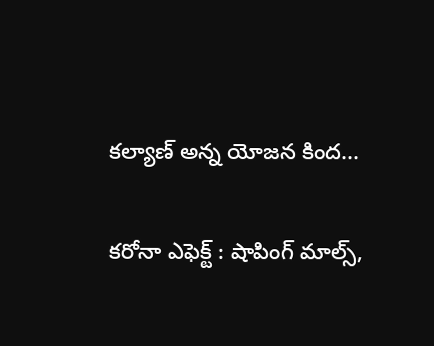కల్యాణ్ అన్న యోజన కింద...

కరోనా ఎఫెక్ట్ : షాపింగ్ మాల్స్,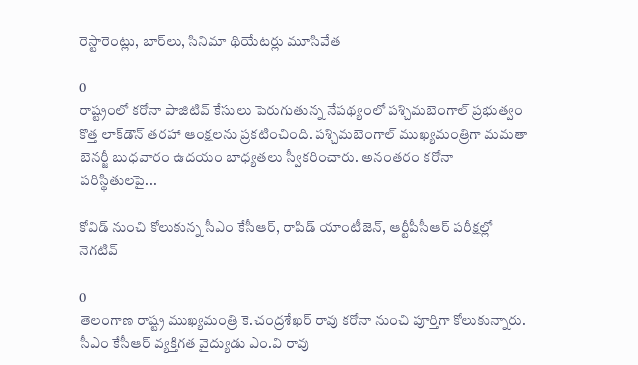రెస్టారెంట్లు, బార్‌లు, సినిమా థియేటర్లు మూసివేత

0
రాష్ట్రంలో కరోనా పాజిటివ్ కేసులు పెరుగుతున్న నేపథ్యంలో పశ్చిమబెంగాల్ ప్రభుత్వం కొత్త లాక్‌డౌన్‌ తరహా ఆంక్షలను ప్రకటించింది. పశ్చిమబెంగాల్ ముఖ్యమంత్రిగా మమతా బెనర్జీ బుధవారం ఉదయం బాధ్యతలు స్వీకరించారు. అనంతరం కరోనా పరిస్థితులపై...

కోవిడ్ నుంచి కోలుకున్న సీఎం కేసీఆర్, రాపిడ్ యాంటీజెన్, ఆర్టీపీసీఆర్ పరీక్షల్లో నెగటివ్

0
తెలంగాణ రాష్ట్ర ముఖ్యమంత్రి కె.చంద్రశేఖర్ రావు కరోనా నుంచి పూర్తిగా కోలుకున్నారు. సీఎం కేసీఆర్ వ్యక్తిగత వైద్యుడు ఎం.వి రావు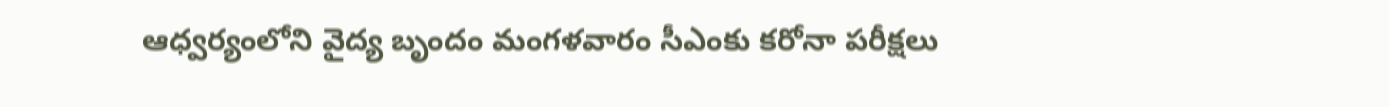ఆధ్వర్యంలోని వైద్య బృందం మంగళవారం సీఎంకు కరోనా పరీక్షలు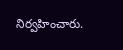నిర్వహించారు.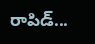రాపిడ్...